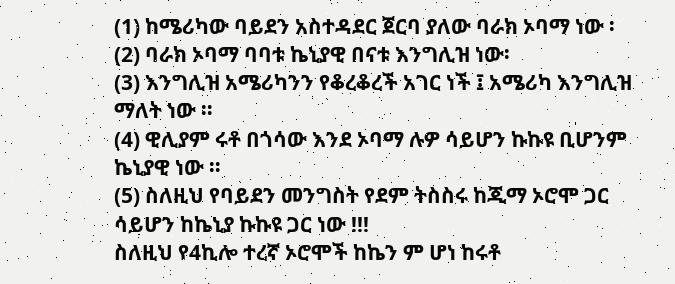(1) ከሜሪካው ባይደን አስተዳደር ጀርባ ያለው ባራክ ኦባማ ነው ፡
(2) ባራክ ኦባማ ባባቱ ኬኒያዊ በናቱ እንግሊዝ ነው፡
(3) እንግሊዝ አሜሪካንን የቆረቆረች አገር ነች ፤ አሜሪካ እንግሊዝ ማለት ነው ።
(4) ዊሊያም ሩቶ በጎሳው እንደ ኦባማ ሉዎ ሳይሆን ኩኩዩ ቢሆንም ኬኒያዊ ነው ።
(5) ስለዚህ የባይደን መንግስት የደም ትስስሩ ከጂማ ኦሮሞ ጋር ሳይሆን ከኬኒያ ኩኩዩ ጋር ነው !!!
ስለዚህ የ4ኪሎ ተረኛ ኦሮሞች ከኬን ም ሆነ ከሩቶ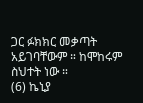ጋር ፉክክር መቃጣት አይገባቸውም ። ከሞከሩም ስህተት ነው ።
(6) ኬኒያ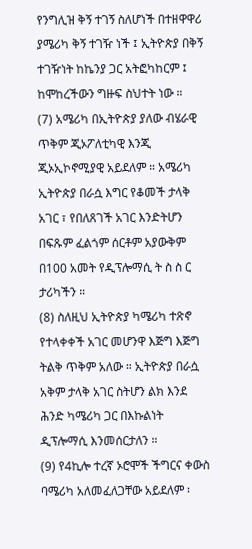የንግሊዝ ቅኝ ተገኝ ስለሆነች በተዘዋዋሪ ያሜሪካ ቅኝ ተገዥ ነች ፤ ኢትዮጵያ በቅኝ ተገዥነት ከኬንያ ጋር አትፎካከርም ፤ ከሞከረችውን ግዙፍ ስህተት ነው ።
(7) አሜሪካ በኢትዮጵያ ያለው ብሄራዊ ጥቅም ጂኦፖለቲካዊ እንጂ ጂኦኢኮኖሚያዊ አይደለም ። አሜሪካ ኢትዮጵያ በራሷ እግር የቆመች ታላቅ አገር ፣ የበለጸገች አገር እንድትሆን በፍጹም ፈልጎም ሰርቶም አያውቅም በ100 አመት የዲፕሎማሲ ት ስ ስ ር ታሪካችን ።
(8) ስለዚህ ኢትዮጵያ ካሜሪካ ተጽኖ የተላቀቀች አገር መሆንዋ እጅግ እጅግ ትልቅ ጥቅም አለው ። ኢትዮጵያ በራሷ አቅም ታላቅ አገር ስትሆን ልክ እንደ ሕንድ ካሜሪካ ጋር በእኩልነት ዲፕሎማሲ እንመሰርታለን ።
(9) የ4ኪሎ ተረኛ ኦሮሞች ችግርና ቀውስ ባሜሪካ አለመፈለጋቸው አይደለም ፡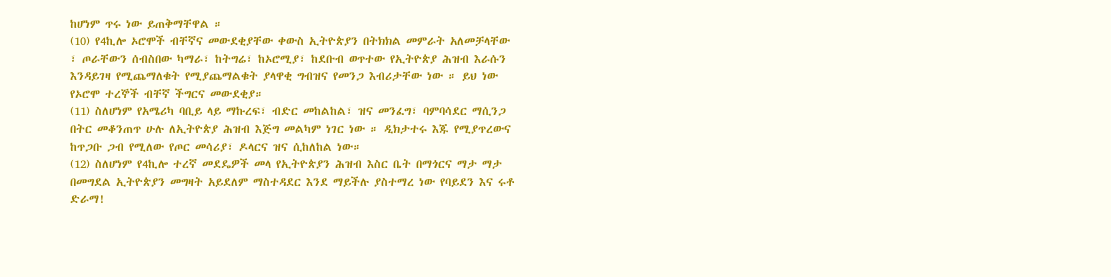ከሆነም ጥሩ ነው ይጠቅማቸዋል ።
(10) የ4ኪሎ ኦሮሞች ብቸኛና መውደቂያቸው ቀውስ ኢትዮጵያን በትክክል መምራት አለመቻላቸው ፣ ጦራቸውን ሰብስበው ካማራ፣ ከትግሬ፣ ከኦሮሚያ፣ ከደቡብ ወጥተው የኢትዮጵያ ሕዝብ እራሱን እንዳይገዛ የሚጨማለቁት የሚያጨማልቁት ያላዋቂ ግብዝና የመንጋ እብሪታቸው ነው ። ይህ ነው የኦሮሞ ተረኞች ብቸኛ ችግርና መውደቂያ።
(11) ስለሆነም የአሜሪካ ባቢይ ላይ ማኩረፍ፣ ብድር መከልከል፣ ዝና መንፈግ፣ ባምባሳደር ማሲንጋ በትር መቆንጠጥ ሁሉ ለኢትዮጵያ ሕዝብ እጅግ መልካም ነገር ነው ። ዲክታተሩ እጁ የሚያጥረውና ከጥጋቡ ጋብ የሚለው የጦር መሳሪያ፣ ዶላርና ዝና ሲከለከል ነው።
(12) ስለሆነም የ4ኪሎ ተረኛ መደዴዎች መላ የኢትዮጵያን ሕዝብ እስር ቤት በማጎርና ማታ ማታ በመግደል ኢትዮጵያን መግዛት አይደለም ማስተዳደር እንደ ማይችሉ ያስተማረ ነው የባይደን እና ሩቶ ድራማ!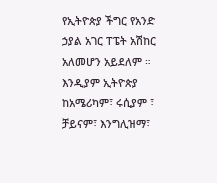የኢትዮጵያ ችግር የአንድ ኃያል አገር ፐፔት አሽከር አለመሆን አይደለም ። እንዲያም ኢትዮጵያ ከአሜሪካም፣ ሩሲያም ፣ ቻይናም፣ እንግሊዝማ፣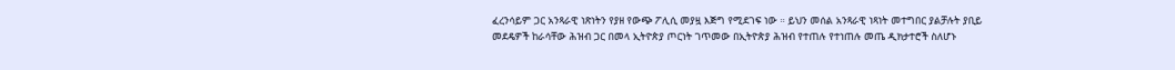ፈረንሳይም ጋር አንጻራዊ ነጽነትን የያዘ የውጭ ፖሊሲ መያዟ እጅግ የሚደገፍ ነው ። ይህን መሰል አንጻራዊ ነጻነት መተግበር ያልቻሉት ያቢይ መደዴዎች ከራሳቸው ሕዝብ ጋር በመላ ኢትዮጵያ ጦርነት ገጥመው በኢትዮጵያ ሕዝብ የተጠሉ የተነጠሉ መጤ ዲክታተሮች ስለሆኑ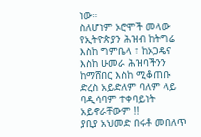ነው።
ስለሆነም ኦሮሞች መላው የኢትዮጵያን ሕዝብ ከትግሬ እስከ ግምቤላ ፣ ከኦጋዴና እስከ ሁመራ ሕዝባችንን ከማሸበር እስከ ሚቆጠቡ ድረስ አይድለም ባለም ላይ ባዲሳባም ተቀባይነት አይኖራቸውም !!
ያቢያ አህመድ በሩቶ መበለጥ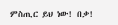ምስጢር ይህ ነው! በቃ!